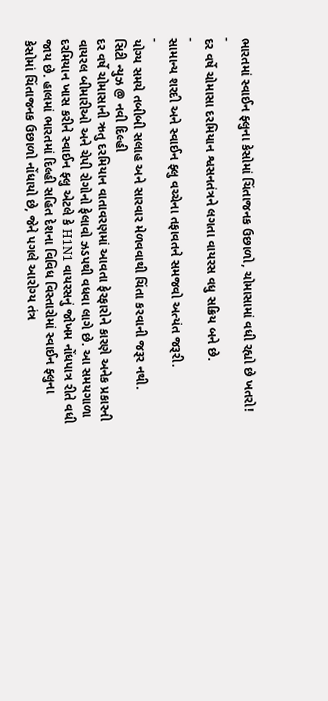ભારતમાં સ્વાઈન ફ્લુના કેસોમાં ચિંતાજનક ઉછાળો, ચોમાસામાં વધી રહ્યો છે ખતરો!
-
દર વર્ષે ચોમાસા દરમિયાન શ્વસનતંત્રને લગતા વાયરસ વધુ સક્રિય બને છે.
-
સામાન્ય શરદી અને સ્વાઈન ફ્લુ વચ્ચેના તફાવતને સમજવો અત્યંત જરૂરી.
-
યોગ્ય સમયે તબીબી સલાહ અને સારવાર મેળવવાથી ચિંતા કરવાની જરૂર નથી.
સિટી ન્યુઝ @ નવી દિલ્હી
દર વર્ષે ચોમાસાની ઋતુ દરમિયાન વાતાવરણમાં આવતા ફેરફારોને કારણે અનેક પ્રકારની વાયરલ બીમારીઓ અને ચેપી રોગોનો ફેલાવો ઝડપથી વધવા લાગે છે. આ સમયગાળા દરમિયાન ખાસ કરીને સ્વાઈન ફ્લુ એટલે કે H1N1 વાયરસનું જોખમ નોંધપાત્ર રીતે વધી જાય છે. હાલમાં ભારતમાં દિલ્હી સહિત દેશના વિવિધ વિસ્તારોમાં સ્વાઈન ફ્લુના કેસોમાં ચિંતાજનક ઉછાળો નોંધાયો છે, જેને પગલે આરોગ્ય તંત્ર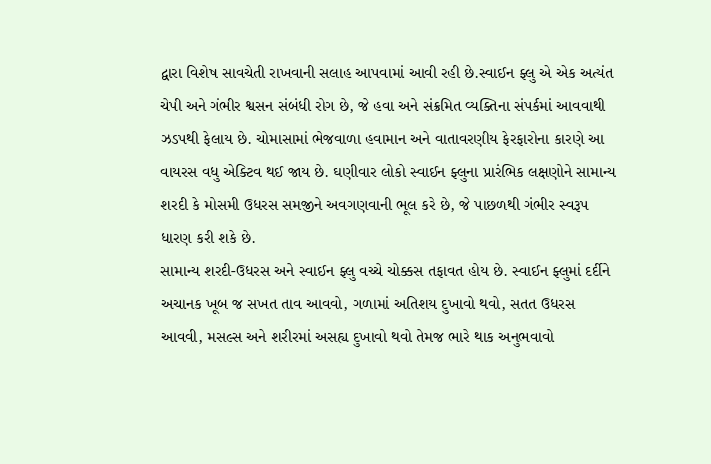દ્વારા વિશેષ સાવચેતી રાખવાની સલાહ આપવામાં આવી રહી છે.સ્વાઈન ફ્લુ એ એક અત્યંત ચેપી અને ગંભીર શ્વસન સંબંધી રોગ છે, જે હવા અને સંક્રમિત વ્યક્તિના સંપર્કમાં આવવાથી ઝડપથી ફેલાય છે. ચોમાસામાં ભેજવાળા હવામાન અને વાતાવરણીય ફેરફારોના કારણે આ વાયરસ વધુ એક્ટિવ થઈ જાય છે. ઘણીવાર લોકો સ્વાઈન ફ્લુના પ્રારંભિક લક્ષણોને સામાન્ય શરદી કે મોસમી ઉધરસ સમજીને અવગણવાની ભૂલ કરે છે, જે પાછળથી ગંભીર સ્વરૂપ ધારણ કરી શકે છે.
સામાન્ય શરદી-ઉધરસ અને સ્વાઈન ફ્લુ વચ્ચે ચોક્કસ તફાવત હોય છે. સ્વાઈન ફ્લુમાં દર્દીને અચાનક ખૂબ જ સખત તાવ આવવો, ગળામાં અતિશય દુખાવો થવો, સતત ઉધરસ આવવી, મસલ્સ અને શરીરમાં અસહ્ય દુખાવો થવો તેમજ ભારે થાક અનુભવાવો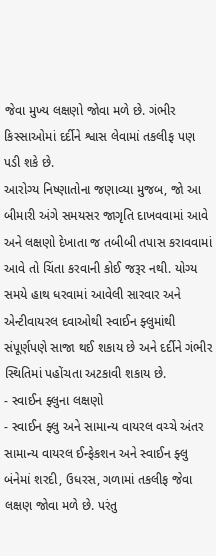જેવા મુખ્ય લક્ષણો જોવા મળે છે. ગંભીર કિસ્સાઓમાં દર્દીને શ્વાસ લેવામાં તકલીફ પણ પડી શકે છે.
આરોગ્ય નિષ્ણાતોના જણાવ્યા મુજબ, જો આ બીમારી અંગે સમયસર જાગૃતિ દાખવવામાં આવે અને લક્ષણો દેખાતા જ તબીબી તપાસ કરાવવામાં આવે તો ચિંતા કરવાની કોઈ જરૂર નથી. યોગ્ય સમયે હાથ ધરવામાં આવેલી સારવાર અને એન્ટીવાયરલ દવાઓથી સ્વાઈન ફ્લુમાંથી સંપૂર્ણપણે સાજા થઈ શકાય છે અને દર્દીને ગંભીર સ્થિતિમાં પહોંચતા અટકાવી શકાય છે.
- સ્વાઈન ફ્લુના લક્ષણો
- સ્વાઈન ફ્લુ અને સામાન્ય વાયરલ વચ્ચે અંતર
સામાન્ય વાયરલ ઈન્ફેકશન અને સ્વાઈન ફ્લુ બંનેમાં શરદી, ઉધરસ, ગળામાં તકલીફ જેવા લક્ષણ જોવા મળે છે. પરંતુ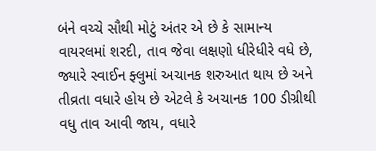બંને વચ્ચે સૌથી મોટું અંતર એ છે કે સામાન્ય વાયરલમાં શરદી, તાવ જેવા લક્ષણો ધીરેધીરે વધે છે, જ્યારે સ્વાઈન ફ્લુમાં અચાનક શરુઆત થાય છે અને તીવ્રતા વધારે હોય છે એટલે કે અચાનક 100 ડીગ્રીથી વધુ તાવ આવી જાય, વધારે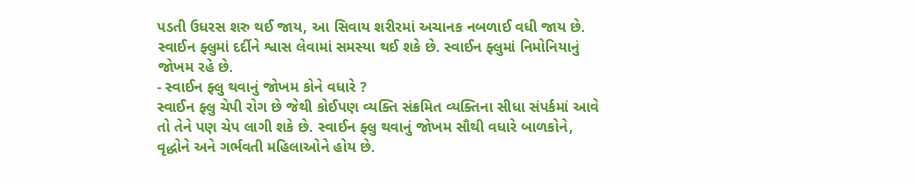પડતી ઉધરસ શરુ થઈ જાય, આ સિવાય શરીરમાં અચાનક નબળાઈ વધી જાય છે. સ્વાઈન ફ્લુમાં દર્દીને શ્વાસ લેવામાં સમસ્યા થઈ શકે છે. સ્વાઈન ફ્લુમાં નિમોનિયાનું જોખમ રહે છે.
- સ્વાઈન ફ્લુ થવાનું જોખમ કોને વધારે ?
સ્વાઈન ફ્લુ ચેપી રોગ છે જેથી કોઈપણ વ્યક્તિ સંક્રમિત વ્યક્તિના સીધા સંપર્કમાં આવે તો તેને પણ ચેપ લાગી શકે છે. સ્વાઈન ફ્લુ થવાનું જોખમ સૌથી વધારે બાળકોને, વૃદ્ધોને અને ગર્ભવતી મહિલાઓને હોય છે.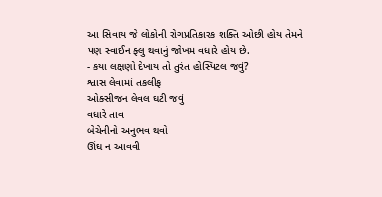આ સિવાય જે લોકોની રોગપ્રતિકારક શક્તિ ઓછી હોય તેમને પણ સ્વાઈન ફ્લુ થવાનું જોખમ વધારે હોય છે.
- કયા લક્ષણો દેખાય તો તુરંત હોસ્પિટલ જવું?
શ્વાસ લેવામાં તકલીફ
ઓક્સીજન લેવલ ઘટી જવું
વધારે તાવ
બેચેનીનો અનુભવ થવો
ઊંઘ ન આવવી